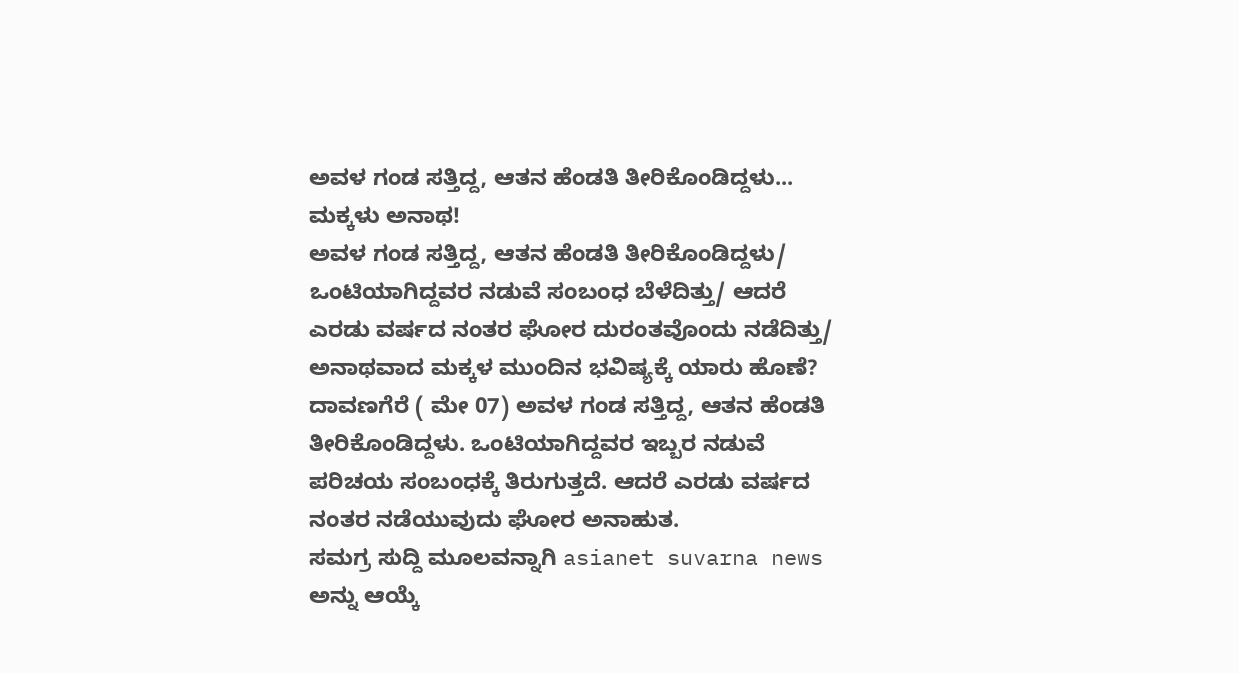ಅವಳ ಗಂಡ ಸತ್ತಿದ್ದ, ಆತನ ಹೆಂಡತಿ ತೀರಿಕೊಂಡಿದ್ದಳು... ಮಕ್ಕಳು ಅನಾಥ!
ಅವಳ ಗಂಡ ಸತ್ತಿದ್ದ, ಆತನ ಹೆಂಡತಿ ತೀರಿಕೊಂಡಿದ್ದಳು/ ಒಂಟಿಯಾಗಿದ್ದವರ ನಡುವೆ ಸಂಬಂಧ ಬೆಳೆದಿತ್ತು/ ಆದರೆ ಎರಡು ವರ್ಷದ ನಂತರ ಘೋರ ದುರಂತವೊಂದು ನಡೆದಿತ್ತು/ ಅನಾಥವಾದ ಮಕ್ಕಳ ಮುಂದಿನ ಭವಿಷ್ಯಕ್ಕೆ ಯಾರು ಹೊಣೆ?
ದಾವಣಗೆರೆ ( ಮೇ 07) ಅವಳ ಗಂಡ ಸತ್ತಿದ್ದ, ಆತನ ಹೆಂಡತಿ ತೀರಿಕೊಂಡಿದ್ದಳು. ಒಂಟಿಯಾಗಿದ್ದವರ ಇಬ್ಬರ ನಡುವೆ ಪರಿಚಯ ಸಂಬಂಧಕ್ಕೆ ತಿರುಗುತ್ತದೆ. ಆದರೆ ಎರಡು ವರ್ಷದ ನಂತರ ನಡೆಯುವುದು ಘೋರ ಅನಾಹುತ.
ಸಮಗ್ರ ಸುದ್ದಿ ಮೂಲವನ್ನಾಗಿ asianet suvarna news ಅನ್ನು ಆಯ್ಕೆ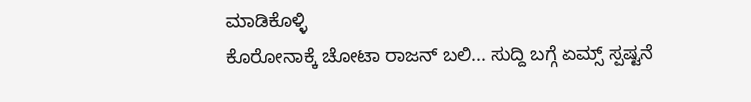ಮಾಡಿಕೊಳ್ಳಿ
ಕೊರೋನಾಕ್ಕೆ ಚೋಟಾ ರಾಜನ್ ಬಲಿ... ಸುದ್ದಿ ಬಗ್ಗೆ ಏಮ್ಸ್ ಸ್ಪಷ್ಟನೆ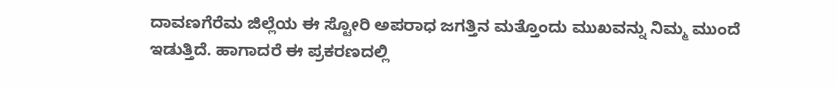ದಾವಣಗೆರೆಮ ಜಿಲ್ಲೆಯ ಈ ಸ್ಟೋರಿ ಅಪರಾಧ ಜಗತ್ತಿನ ಮತ್ತೊಂದು ಮುಖವನ್ನು ನಿಮ್ಮ ಮುಂದೆ ಇಡುತ್ತಿದೆ. ಹಾಗಾದರೆ ಈ ಪ್ರಕರಣದಲ್ಲಿ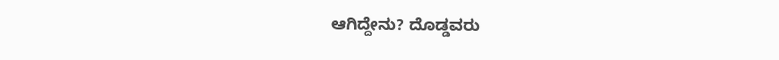ಆಗಿದ್ದೇನು? ದೊಡ್ಡವರು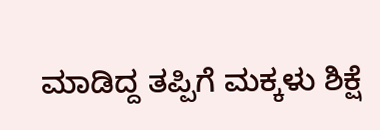ಮಾಡಿದ್ದ ತಪ್ಪಿಗೆ ಮಕ್ಕಳು ಶಿಕ್ಷೆ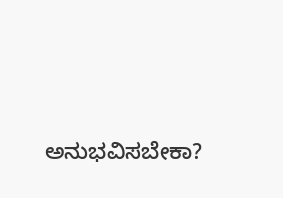ಅನುಭವಿಸಬೇಕಾ?